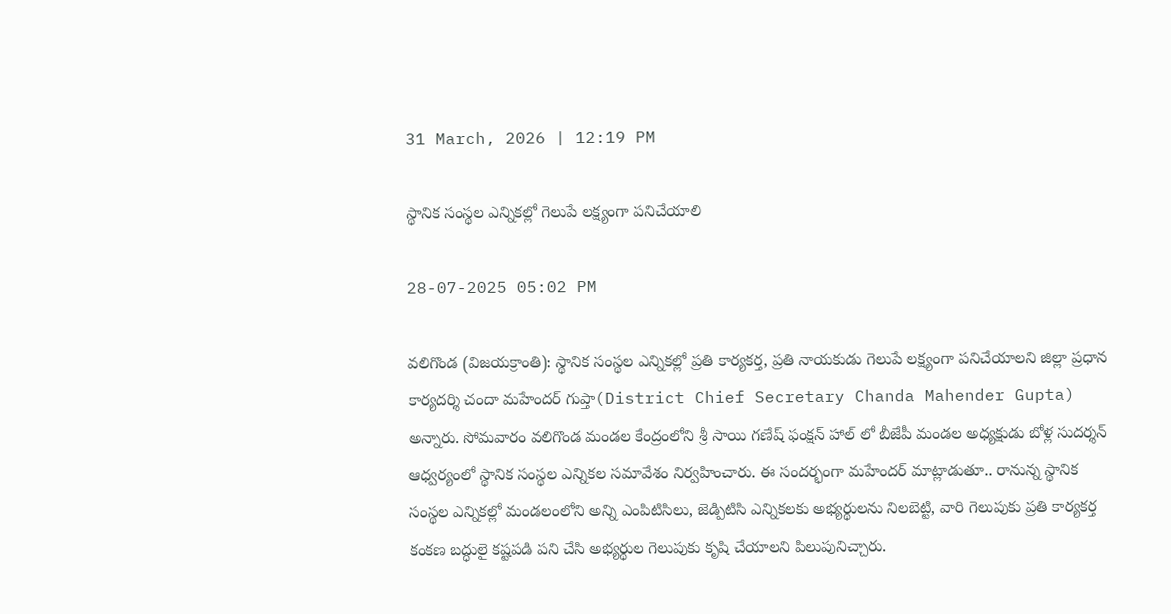31 March, 2026 | 12:19 PM

స్థానిక సంస్థల ఎన్నికల్లో గెలుపే లక్ష్యంగా పనిచేయాలి

28-07-2025 05:02 PM

వలిగొండ (విజయక్రాంతి): స్థానిక సంస్థల ఎన్నికల్లో ప్రతి కార్యకర్త, ప్రతి నాయకుడు గెలుపే లక్ష్యంగా పనిచేయాలని జిల్లా ప్రధాన కార్యదర్శి చందా మహేందర్ గుప్తా(District Chief Secretary Chanda Mahender Gupta) అన్నారు. సోమవారం వలిగొండ మండల కేంద్రంలోని శ్రీ సాయి గణేష్ ఫంక్షన్ హాల్ లో బీజేపీ మండల అధ్యక్షుడు బోళ్ల సుదర్శన్ ఆధ్వర్యంలో స్థానిక సంస్థల ఎన్నికల సమావేశం నిర్వహించారు. ఈ సందర్భంగా మహేందర్ మాట్లాడుతూ.. రానున్న స్థానిక సంస్థల ఎన్నికల్లో మండలంలోని అన్ని ఎంపిటిసిలు, జెడ్పిటిసి ఎన్నికలకు అభ్యర్థులను నిలబెట్టి, వారి గెలుపుకు ప్రతి కార్యకర్త కంకణ బద్ధులై కష్టపడి పని చేసి అభ్యర్థుల గెలుపుకు కృషి చేయాలని పిలుపునిచ్చారు.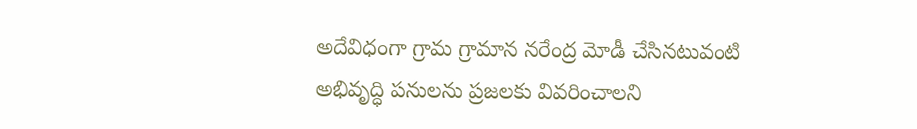అదేవిధంగా గ్రామ గ్రామాన నరేంద్ర మోడీ చేసినటువంటి అభివృద్ధి పనులను ప్రజలకు వివరించాలని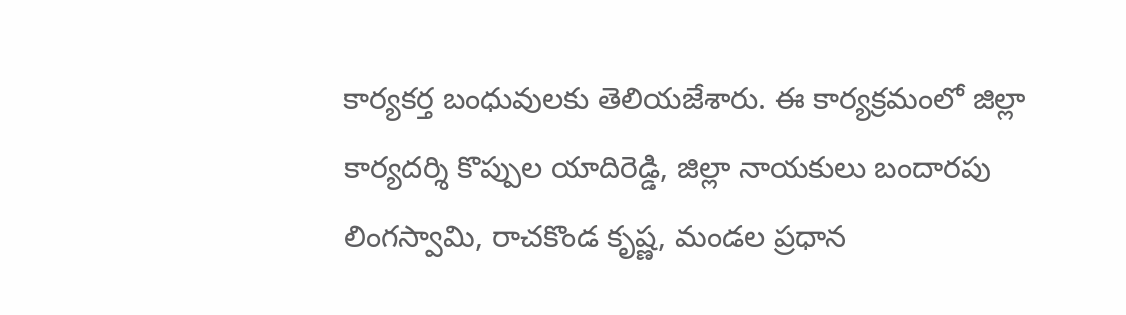కార్యకర్త బంధువులకు తెలియజేశారు. ఈ కార్యక్రమంలో జిల్లా కార్యదర్శి కొప్పుల యాదిరెడ్డి, జిల్లా నాయకులు బందారపు లింగస్వామి, రాచకొండ కృష్ణ, మండల ప్రధాన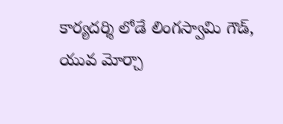కార్యదర్శి లోడే లింగస్వామి గౌడ్, యువ మోర్చా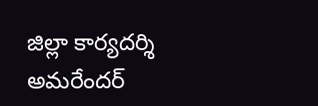జిల్లా కార్యదర్శి అమరేందర్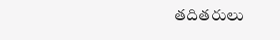తదితరులు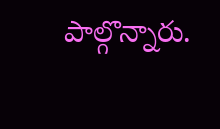పాల్గొన్నారు.